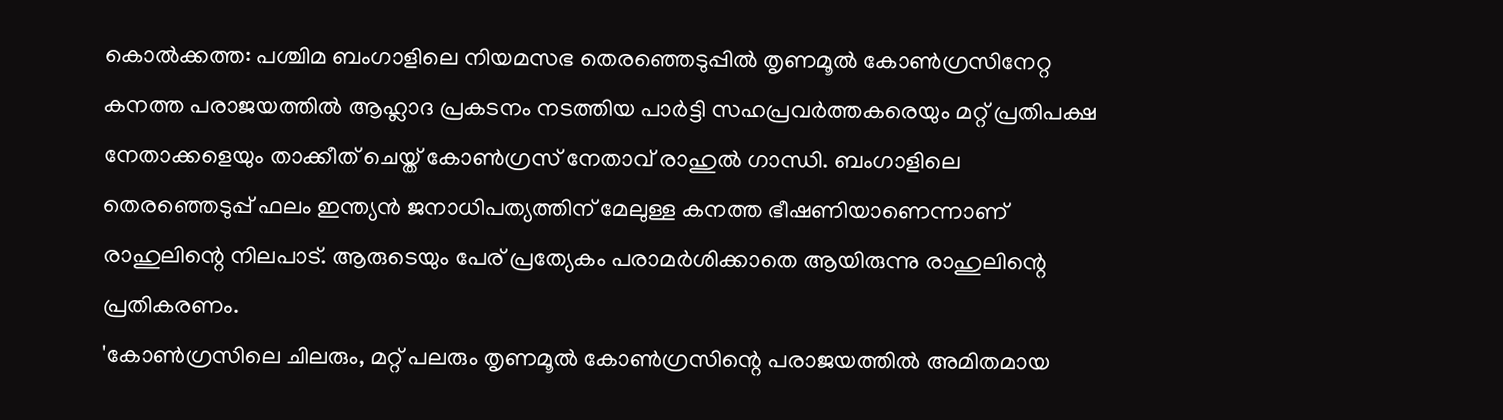കൊൽക്കത്ത: പശ്ചിമ ബംഗാളിലെ നിയമസഭ തെരഞ്ഞെടുപ്പിൽ തൃണമൂൽ കോൺഗ്രസിനേറ്റ കനത്ത പരാജയത്തിൽ ആഹ്ലാദ പ്രകടനം നടത്തിയ പാർട്ടി സഹപ്രവർത്തകരെയും മറ്റ് പ്രതിപക്ഷ നേതാക്കളെയും താക്കീത് ചെയ്ത് കോൺഗ്രസ് നേതാവ് രാഹുൽ ഗാന്ധി. ബംഗാളിലെ തെരഞ്ഞെടുപ്പ് ഫലം ഇന്ത്യൻ ജനാധിപത്യത്തിന് മേലുള്ള കനത്ത ഭീഷണിയാണെന്നാണ് രാഹുലിന്റെ നിലപാട്. ആരുടെയും പേര് പ്രത്യേകം പരാമർശിക്കാതെ ആയിരുന്നു രാഹുലിന്റെ പ്രതികരണം.
'കോൺഗ്രസിലെ ചിലരും, മറ്റ് പലരും തൃണമൂൽ കോൺഗ്രസിന്റെ പരാജയത്തിൽ അമിതമായ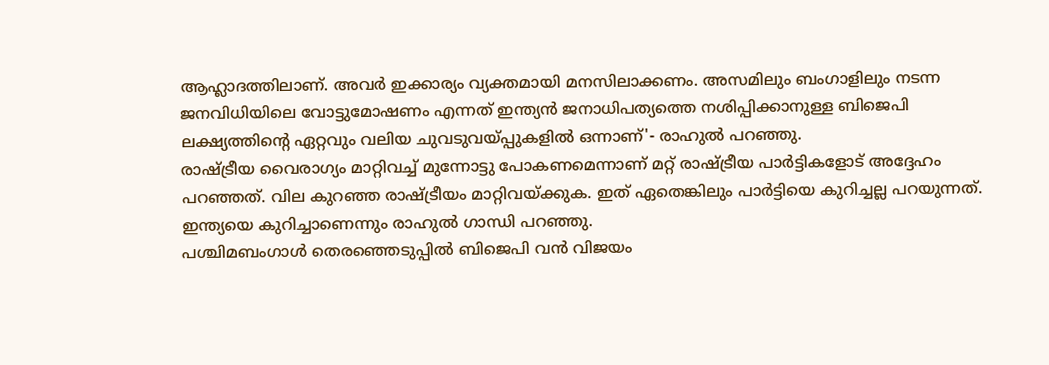ആഹ്ലാദത്തിലാണ്. അവർ ഇക്കാര്യം വ്യക്തമായി മനസിലാക്കണം. അസമിലും ബംഗാളിലും നടന്ന ജനവിധിയിലെ വോട്ടുമോഷണം എന്നത് ഇന്ത്യൻ ജനാധിപത്യത്തെ നശിപ്പിക്കാനുള്ള ബിജെപി ലക്ഷ്യത്തിന്റെ ഏറ്റവും വലിയ ചുവടുവയ്പ്പുകളിൽ ഒന്നാണ്'- രാഹുൽ പറഞ്ഞു.
രാഷ്ട്രീയ വൈരാഗ്യം മാറ്റിവച്ച് മുന്നോട്ടു പോകണമെന്നാണ് മറ്റ് രാഷ്ട്രീയ പാർട്ടികളോട് അദ്ദേഹം പറഞ്ഞത്. വില കുറഞ്ഞ രാഷ്ട്രീയം മാറ്റിവയ്ക്കുക. ഇത് ഏതെങ്കിലും പാർട്ടിയെ കുറിച്ചല്ല പറയുന്നത്. ഇന്ത്യയെ കുറിച്ചാണെന്നും രാഹുൽ ഗാന്ധി പറഞ്ഞു.
പശ്ചിമബംഗാൾ തെരഞ്ഞെടുപ്പിൽ ബിജെപി വൻ വിജയം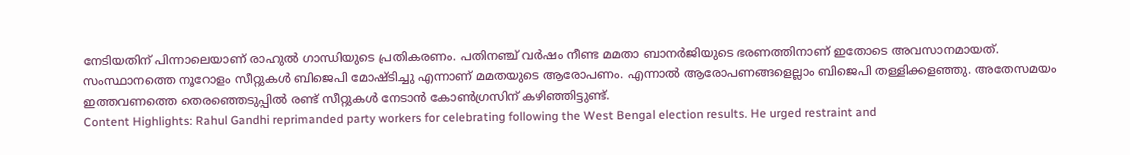നേടിയതിന് പിന്നാലെയാണ് രാഹുൽ ഗാന്ധിയുടെ പ്രതികരണം. പതിനഞ്ച് വർഷം നീണ്ട മമതാ ബാനർജിയുടെ ഭരണത്തിനാണ് ഇതോടെ അവസാനമായത്. സംസ്ഥാനത്തെ നൂറോളം സീറ്റുകൾ ബിജെപി മോഷ്ടിച്ചു എന്നാണ് മമതയുടെ ആരോപണം. എന്നാൽ ആരോപണങ്ങളെല്ലാം ബിജെപി തള്ളിക്കളഞ്ഞു. അതേസമയം ഇത്തവണത്തെ തെരഞ്ഞെടുപ്പിൽ രണ്ട് സീറ്റുകൾ നേടാൻ കോൺഗ്രസിന് കഴിഞ്ഞിട്ടുണ്ട്.
Content Highlights: Rahul Gandhi reprimanded party workers for celebrating following the West Bengal election results. He urged restraint and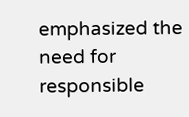emphasized the need for responsible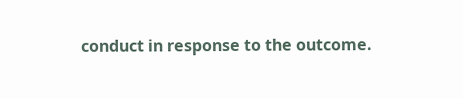conduct in response to the outcome.